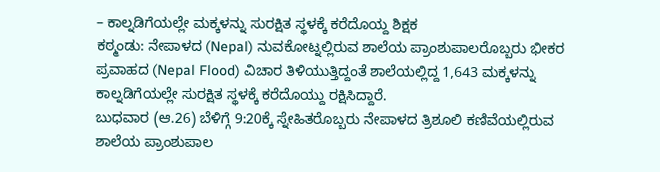– ಕಾಲ್ನಡಿಗೆಯಲ್ಲೇ ಮಕ್ಕಳನ್ನು ಸುರಕ್ಷಿತ ಸ್ಥಳಕ್ಕೆ ಕರೆದೊಯ್ದ ಶಿಕ್ಷಕ
ಕಠ್ಮಂಡು: ನೇಪಾಳದ (Nepal) ನುವಕೋಟ್ನಲ್ಲಿರುವ ಶಾಲೆಯ ಪ್ರಾಂಶುಪಾಲರೊಬ್ಬರು ಭೀಕರ ಪ್ರವಾಹದ (Nepal Flood) ವಿಚಾರ ತಿಳಿಯುತ್ತಿದ್ದಂತೆ ಶಾಲೆಯಲ್ಲಿದ್ದ 1,643 ಮಕ್ಕಳನ್ನು ಕಾಲ್ನಡಿಗೆಯಲ್ಲೇ ಸುರಕ್ಷಿತ ಸ್ಥಳಕ್ಕೆ ಕರೆದೊಯ್ದು ರಕ್ಷಿಸಿದ್ದಾರೆ.
ಬುಧವಾರ (ಆ.26) ಬೆಳಿಗ್ಗೆ 9:20ಕ್ಕೆ ಸ್ನೇಹಿತರೊಬ್ಬರು ನೇಪಾಳದ ತ್ರಿಶೂಲಿ ಕಣಿವೆಯಲ್ಲಿರುವ ಶಾಲೆಯ ಪ್ರಾಂಶುಪಾಲ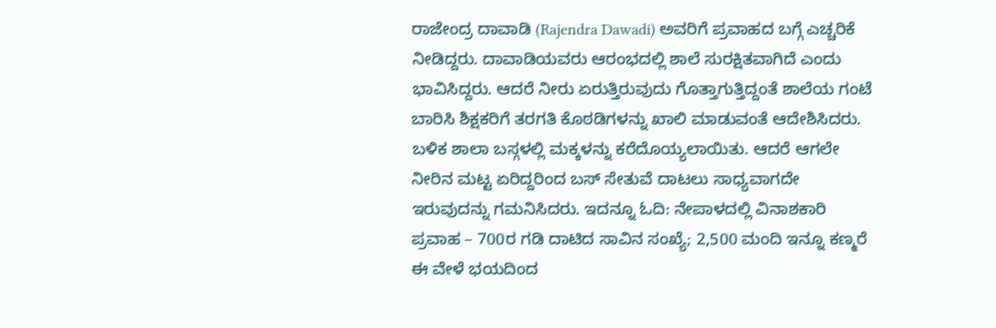ರಾಜೇಂದ್ರ ದಾವಾಡಿ (Rajendra Dawadi) ಅವರಿಗೆ ಪ್ರವಾಹದ ಬಗ್ಗೆ ಎಚ್ಚರಿಕೆ ನೀಡಿದ್ದರು. ದಾವಾಡಿಯವರು ಆರಂಭದಲ್ಲಿ ಶಾಲೆ ಸುರಕ್ಷಿತವಾಗಿದೆ ಎಂದು ಭಾವಿಸಿದ್ದರು. ಆದರೆ ನೀರು ಏರುತ್ತಿರುವುದು ಗೊತ್ತಾಗುತ್ತಿದ್ದಂತೆ ಶಾಲೆಯ ಗಂಟೆ ಬಾರಿಸಿ ಶಿಕ್ಷಕರಿಗೆ ತರಗತಿ ಕೊಠಡಿಗಳನ್ನು ಖಾಲಿ ಮಾಡುವಂತೆ ಆದೇಶಿಸಿದರು. ಬಳಿಕ ಶಾಲಾ ಬಸ್ಗಳಲ್ಲಿ ಮಕ್ಕಳನ್ನು ಕರೆದೊಯ್ಯಲಾಯಿತು. ಆದರೆ ಆಗಲೇ ನೀರಿನ ಮಟ್ಟ ಏರಿದ್ದರಿಂದ ಬಸ್ ಸೇತುವೆ ದಾಟಲು ಸಾಧ್ಯವಾಗದೇ ಇರುವುದನ್ನು ಗಮನಿಸಿದರು. ಇದನ್ನೂ ಓದಿ: ನೇಪಾಳದಲ್ಲಿ ವಿನಾಶಕಾರಿ ಪ್ರವಾಹ – 700ರ ಗಡಿ ದಾಟಿದ ಸಾವಿನ ಸಂಖ್ಯೆ; 2,500 ಮಂದಿ ಇನ್ನೂ ಕಣ್ಮರೆ
ಈ ವೇಳೆ ಭಯದಿಂದ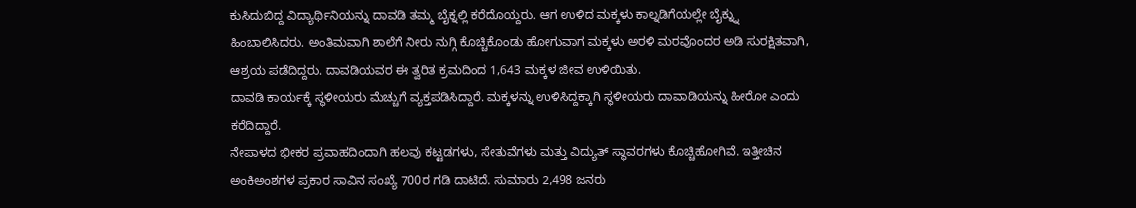ಕುಸಿದುಬಿದ್ದ ವಿದ್ಯಾರ್ಥಿನಿಯನ್ನು ದಾವಡಿ ತಮ್ಮ ಬೈಕ್ನಲ್ಲಿ ಕರೆದೊಯ್ದರು. ಆಗ ಉಳಿದ ಮಕ್ಕಳು ಕಾಲ್ನಡಿಗೆಯಲ್ಲೇ ಬೈಕ್ನ್ನು ಹಿಂಬಾಲಿಸಿದರು. ಅಂತಿಮವಾಗಿ ಶಾಲೆಗೆ ನೀರು ನುಗ್ಗಿ ಕೊಚ್ಚಿಕೊಂಡು ಹೋಗುವಾಗ ಮಕ್ಕಳು ಅರಳಿ ಮರವೊಂದರ ಅಡಿ ಸುರಕ್ಷಿತವಾಗಿ, ಆಶ್ರಯ ಪಡೆದಿದ್ದರು. ದಾವಡಿಯವರ ಈ ತ್ವರಿತ ಕ್ರಮದಿಂದ 1,643 ಮಕ್ಕಳ ಜೀವ ಉಳಿಯಿತು.
ದಾವಡಿ ಕಾರ್ಯಕ್ಕೆ ಸ್ಥಳೀಯರು ಮೆಚ್ಚುಗೆ ವ್ಯಕ್ತಪಡಿಸಿದ್ದಾರೆ. ಮಕ್ಕಳನ್ನು ಉಳಿಸಿದ್ದಕ್ಕಾಗಿ ಸ್ಥಳೀಯರು ದಾವಾಡಿಯನ್ನು ಹೀರೋ ಎಂದು ಕರೆದಿದ್ದಾರೆ.
ನೇಪಾಳದ ಭೀಕರ ಪ್ರವಾಹದಿಂದಾಗಿ ಹಲವು ಕಟ್ಟಡಗಳು, ಸೇತುವೆಗಳು ಮತ್ತು ವಿದ್ಯುತ್ ಸ್ಥಾವರಗಳು ಕೊಚ್ಚಿಹೋಗಿವೆ. ಇತ್ತೀಚಿನ ಅಂಕಿಅಂಶಗಳ ಪ್ರಕಾರ ಸಾವಿನ ಸಂಖ್ಯೆ 700ರ ಗಡಿ ದಾಟಿದೆ. ಸುಮಾರು 2,498 ಜನರು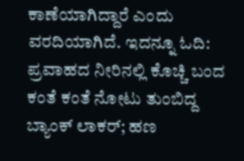ಕಾಣೆಯಾಗಿದ್ದಾರೆ ಎಂದು ವರದಿಯಾಗಿದೆ. ಇದನ್ನೂ ಓದಿ: ಪ್ರವಾಹದ ನೀರಿನಲ್ಲಿ ಕೊಚ್ಚಿ ಬಂದ ಕಂತೆ ಕಂತೆ ನೋಟು ತುಂಬಿದ್ದ ಬ್ಯಾಂಕ್ ಲಾಕರ್; ಹಣ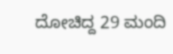ದೋಚಿದ್ದ 29 ಮಂದಿ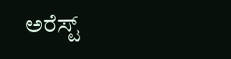ಅರೆಸ್ಟ್